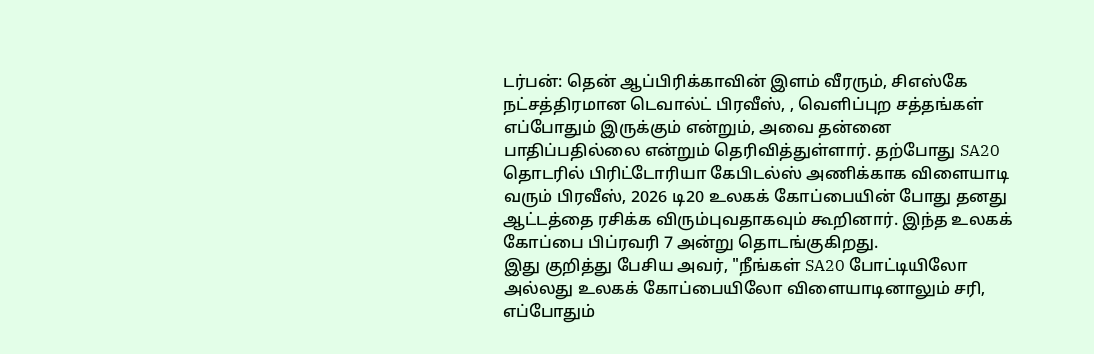டர்பன்: தென் ஆப்பிரிக்காவின் இளம் வீரரும், சிஎஸ்கே நட்சத்திரமான டெவால்ட் பிரவீஸ், , வெளிப்புற சத்தங்கள் எப்போதும் இருக்கும் என்றும், அவை தன்னை பாதிப்பதில்லை என்றும் தெரிவித்துள்ளார். தற்போது SA20 தொடரில் பிரிட்டோரியா கேபிடல்ஸ் அணிக்காக விளையாடி வரும் பிரவீஸ், 2026 டி20 உலகக் கோப்பையின் போது தனது ஆட்டத்தை ரசிக்க விரும்புவதாகவும் கூறினார். இந்த உலகக் கோப்பை பிப்ரவரி 7 அன்று தொடங்குகிறது.
இது குறித்து பேசிய அவர், "நீங்கள் SA20 போட்டியிலோ அல்லது உலகக் கோப்பையிலோ விளையாடினாலும் சரி, எப்போதும்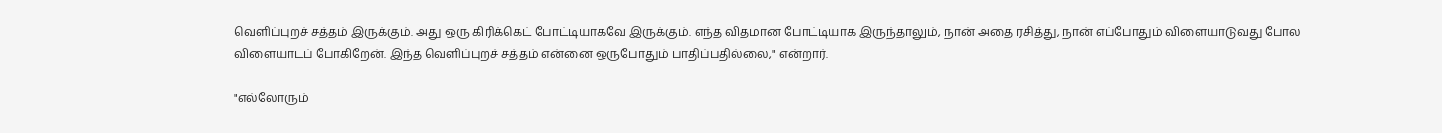வெளிப்புறச் சத்தம் இருக்கும். அது ஒரு கிரிக்கெட் போட்டியாகவே இருக்கும். எந்த விதமான போட்டியாக இருந்தாலும், நான் அதை ரசித்து, நான் எப்போதும் விளையாடுவது போல விளையாடப் போகிறேன். இந்த வெளிப்புறச் சத்தம் என்னை ஒருபோதும் பாதிப்பதில்லை," என்றார்.

"எல்லோரும்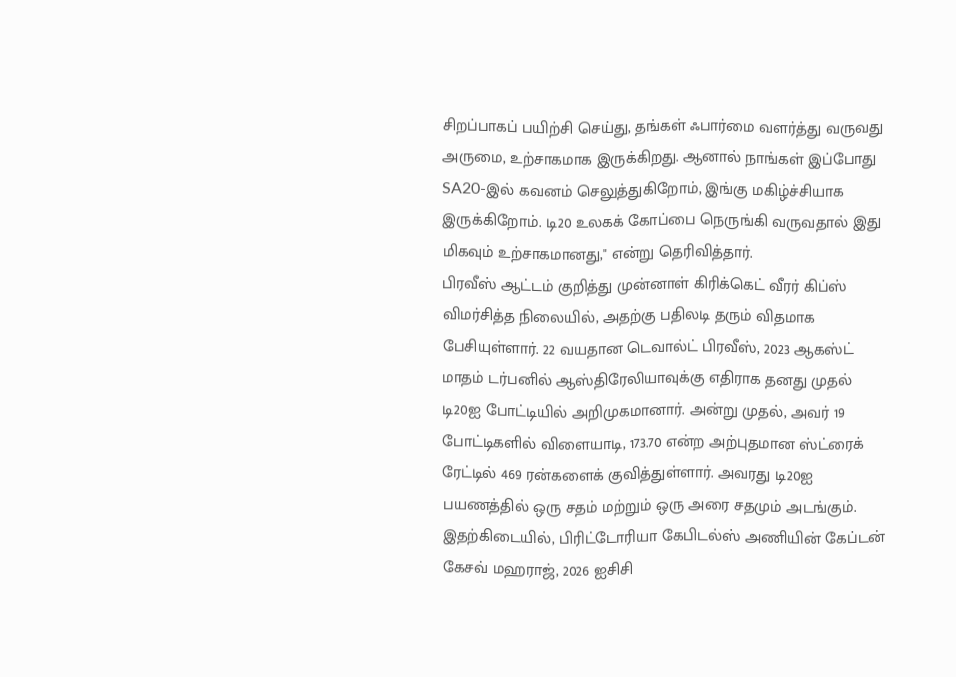சிறப்பாகப் பயிற்சி செய்து, தங்கள் ஃபார்மை வளர்த்து வருவது அருமை, உற்சாகமாக இருக்கிறது. ஆனால் நாங்கள் இப்போது SA20-இல் கவனம் செலுத்துகிறோம், இங்கு மகிழ்ச்சியாக இருக்கிறோம். டி20 உலகக் கோப்பை நெருங்கி வருவதால் இது மிகவும் உற்சாகமானது," என்று தெரிவித்தார்.
பிரவீஸ் ஆட்டம் குறித்து முன்னாள் கிரிக்கெட் வீரர் கிப்ஸ் விமர்சித்த நிலையில், அதற்கு பதிலடி தரும் விதமாக பேசியுள்ளார். 22 வயதான டெவால்ட் பிரவீஸ், 2023 ஆகஸ்ட் மாதம் டர்பனில் ஆஸ்திரேலியாவுக்கு எதிராக தனது முதல் டி20ஐ போட்டியில் அறிமுகமானார். அன்று முதல், அவர் 19 போட்டிகளில் விளையாடி, 173.70 என்ற அற்புதமான ஸ்ட்ரைக் ரேட்டில் 469 ரன்களைக் குவித்துள்ளார். அவரது டி20ஐ பயணத்தில் ஒரு சதம் மற்றும் ஒரு அரை சதமும் அடங்கும்.
இதற்கிடையில், பிரிட்டோரியா கேபிடல்ஸ் அணியின் கேப்டன் கேசவ் மஹராஜ், 2026 ஐசிசி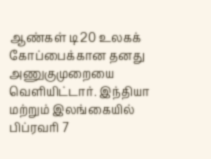ஆண்கள் டி20 உலகக் கோப்பைக்கான தனது அணுகுமுறையை வெளியிட்டார். இந்தியா மற்றும் இலங்கையில் பிப்ரவரி 7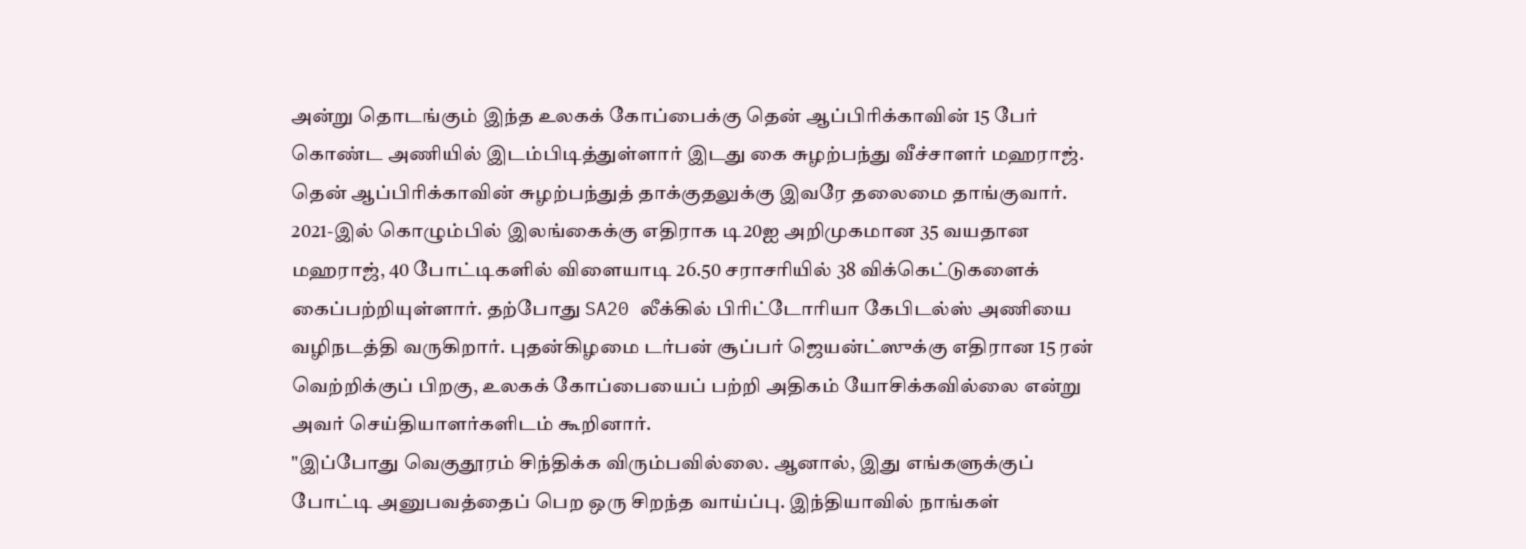அன்று தொடங்கும் இந்த உலகக் கோப்பைக்கு தென் ஆப்பிரிக்காவின் 15 பேர் கொண்ட அணியில் இடம்பிடித்துள்ளார் இடது கை சுழற்பந்து வீச்சாளர் மஹராஜ். தென் ஆப்பிரிக்காவின் சுழற்பந்துத் தாக்குதலுக்கு இவரே தலைமை தாங்குவார்.
2021-இல் கொழும்பில் இலங்கைக்கு எதிராக டி20ஐ அறிமுகமான 35 வயதான மஹராஜ், 40 போட்டிகளில் விளையாடி 26.50 சராசரியில் 38 விக்கெட்டுகளைக் கைப்பற்றியுள்ளார். தற்போது SA20 லீக்கில் பிரிட்டோரியா கேபிடல்ஸ் அணியை வழிநடத்தி வருகிறார். புதன்கிழமை டர்பன் சூப்பர் ஜெயன்ட்ஸுக்கு எதிரான 15 ரன் வெற்றிக்குப் பிறகு, உலகக் கோப்பையைப் பற்றி அதிகம் யோசிக்கவில்லை என்று அவர் செய்தியாளர்களிடம் கூறினார்.
"இப்போது வெகுதூரம் சிந்திக்க விரும்பவில்லை. ஆனால், இது எங்களுக்குப் போட்டி அனுபவத்தைப் பெற ஒரு சிறந்த வாய்ப்பு. இந்தியாவில் நாங்கள்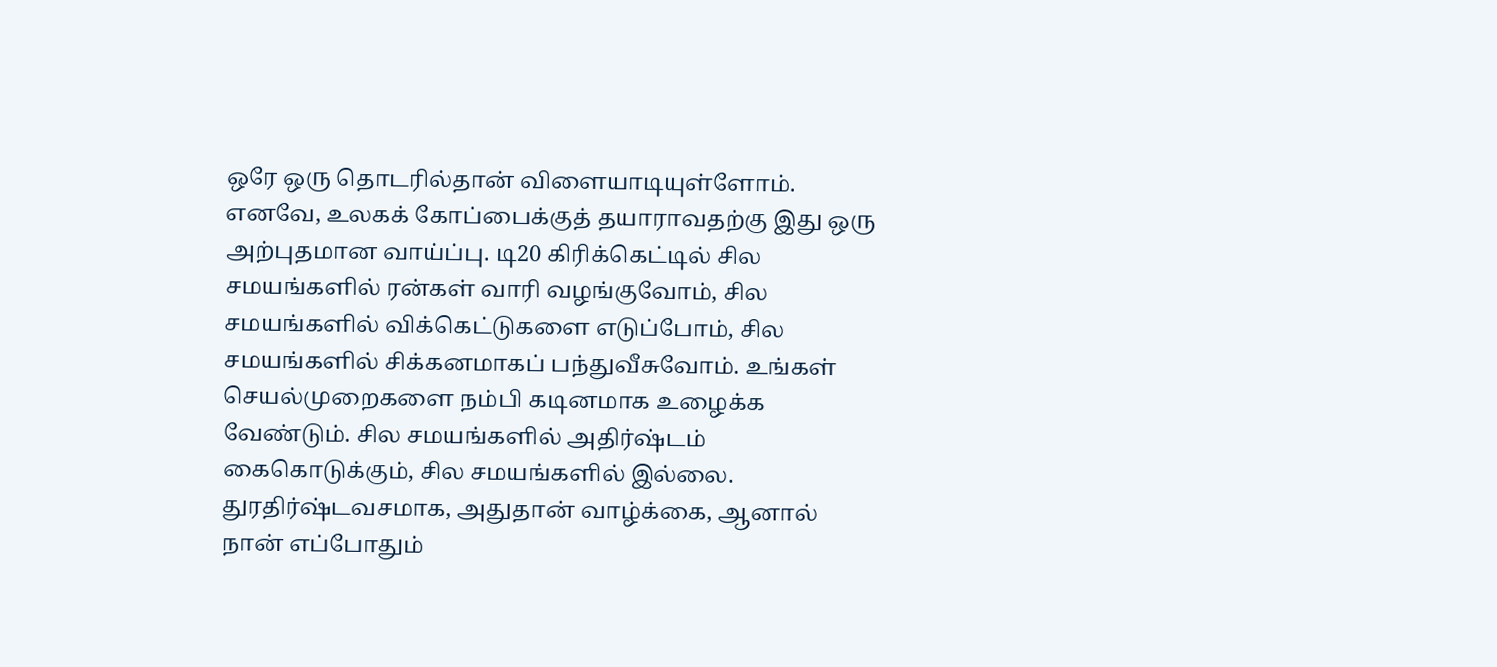ஒரே ஒரு தொடரில்தான் விளையாடியுள்ளோம். எனவே, உலகக் கோப்பைக்குத் தயாராவதற்கு இது ஒரு அற்புதமான வாய்ப்பு. டி20 கிரிக்கெட்டில் சில சமயங்களில் ரன்கள் வாரி வழங்குவோம், சில சமயங்களில் விக்கெட்டுகளை எடுப்போம், சில சமயங்களில் சிக்கனமாகப் பந்துவீசுவோம். உங்கள் செயல்முறைகளை நம்பி கடினமாக உழைக்க வேண்டும். சில சமயங்களில் அதிர்ஷ்டம் கைகொடுக்கும், சில சமயங்களில் இல்லை. துரதிர்ஷ்டவசமாக, அதுதான் வாழ்க்கை, ஆனால் நான் எப்போதும்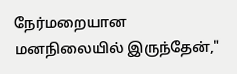நேர்மறையான மனநிலையில் இருந்தேன்,"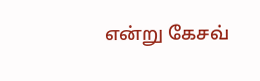என்று கேசவ்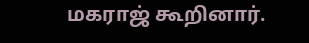மகராஜ் கூறினார்.